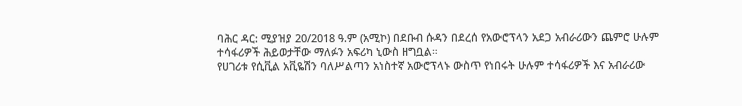ባሕር ዳር: ሚያዝያ 20/2018 ዓ.ም (አሚኮ) በደቡብ ሱዳን በደረሰ የአውሮፕላን አደጋ አብራሪውን ጨምሮ ሁሉም ተሳፋሪዎች ሕይወታቸው ማለፉን አፍሪካ ኒውስ ዘግቧል።
የሀገሪቱ የሲቪል አቪዬሽን ባለሥልጣን አነስተኛ አውሮፕላኑ ውስጥ የነበሩት ሁሉም ተሳፋሪዎች እና አብራሪው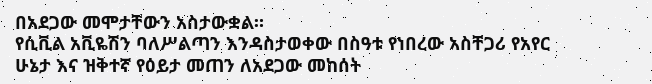በአደጋው መሞታቸውን አስታውቋል።
የሲቪል አቪዬሽን ባለሥልጣን እንዳስታወቀው በስዓቱ የነበረው አስቸጋሪ የአየር ሁኔታ እና ዝቅተኛ የዕይታ መጠን ለአደጋው መከሰት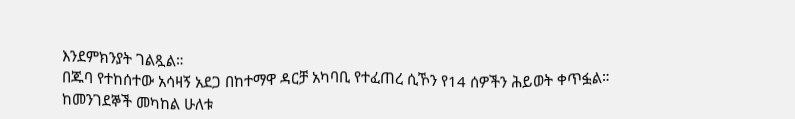እንደምክንያት ገልጿል።
በጁባ የተከሰተው አሳዛኝ አደጋ በከተማዋ ዳርቻ አካባቢ የተፈጠረ ሲኾን የ14 ሰዎችን ሕይወት ቀጥፏል።
ከመንገደኞች መካከል ሁለቱ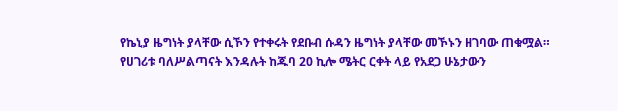የኬኒያ ዜግነት ያላቸው ሲኾን የተቀሩት የደቡብ ሱዳን ዜግነት ያላቸው መኾኑን ዘገባው ጠቁሟል።
የሀገሪቱ ባለሥልጣናት እንዳሉት ከጁባ 20 ኪሎ ሜትር ርቀት ላይ የአደጋ ሁኔታውን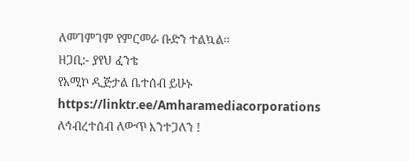ለመገምገም የምርመራ ቡድን ተልኳል።
ዘጋቢ:- ያየህ ፈንቴ
የአሚኮ ዲጅታል ቤተሰብ ይሁኑ
https://linktr.ee/Amharamediacorporations
ለኅብረተሰብ ለውጥ እንተጋለን !